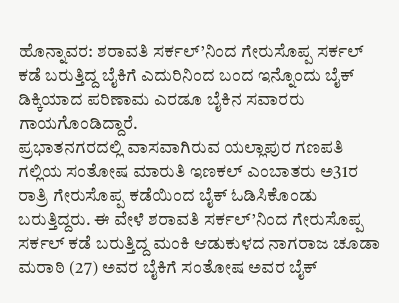ಹೊನ್ನಾವರ: ಶರಾವತಿ ಸರ್ಕಲ್’ನಿಂದ ಗೇರುಸೊಪ್ಪ ಸರ್ಕಲ್ ಕಡೆ ಬರುತ್ತಿದ್ದ ಬೈಕಿಗೆ ಎದುರಿನಿಂದ ಬಂದ ಇನ್ನೊಂದು ಬೈಕ್ ಡಿಕ್ಕಿಯಾದ ಪರಿಣಾಮ ಎರಡೂ ಬೈಕಿನ ಸವಾರರು ಗಾಯಗೊಂಡಿದ್ದಾರೆ.
ಪ್ರಭಾತನಗರದಲ್ಲಿ ವಾಸವಾಗಿರುವ ಯಲ್ಲಾಪುರ ಗಣಪತಿ ಗಲ್ಲಿಯ ಸಂತೋಷ ಮಾರುತಿ ಇಣಕಲ್ ಎಂಬಾತರು ಅ31ರ ರಾತ್ರಿ ಗೇರುಸೊಪ್ಪ ಕಡೆಯಿಂದ ಬೈಕ್ ಓಡಿಸಿಕೊಂಡು ಬರುತ್ತಿದ್ದರು. ಈ ವೇಳೆ ಶರಾವತಿ ಸರ್ಕಲ್’ನಿಂದ ಗೇರುಸೊಪ್ಪ ಸರ್ಕಲ್ ಕಡೆ ಬರುತ್ತಿದ್ದ ಮಂಕಿ ಆಡುಕುಳದ ನಾಗರಾಜ ಚೂಡಾ ಮರಾಠಿ (27) ಅವರ ಬೈಕಿಗೆ ಸಂತೋಷ ಅವರ ಬೈಕ್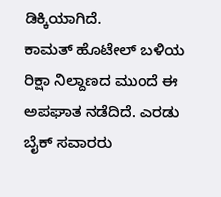ಡಿಕ್ಕಿಯಾಗಿದೆ.
ಕಾಮತ್ ಹೊಟೇಲ್ ಬಳಿಯ ರಿಕ್ಷಾ ನಿಲ್ದಾಣದ ಮುಂದೆ ಈ ಅಪಘಾತ ನಡೆದಿದೆ. ಎರಡು ಬೈಕ್ ಸವಾರರು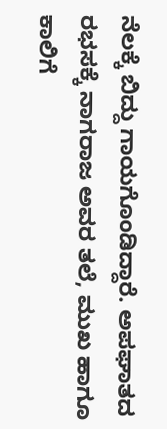ನೆಲಕ್ಕೆ ಬಿದ್ದು ಗಾಯಗೊಂಡಿದ್ದಾರೆ. ಅಪಘಾತದ ರಭಸಕ್ಕೆ ನಾಗರಾಜ ಅವರ ತಲೆ, ಮುಖ ಹಾಗೂ ಕಾಲಿಗೆ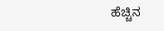ಹೆಚ್ಚಿನ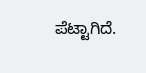ಪೆಟ್ಟಾಗಿದೆ.